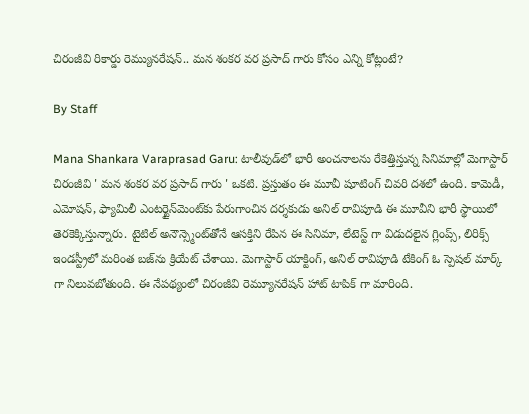చిరంజీవి రికార్డు రెమ్యునరేషన్.. మన శంకర వర ప్రసాద్ గారు కోసం ఎన్ని కోట్లంటే?

By Staff

Mana Shankara Varaprasad Garu: టాలీవుడ్‌లో భారీ అంచనాలను రేకెత్తిస్తున్న సినిమాల్లో మెగాస్టార్ చిరంజీవి ' మన శంకర వర ప్రసాద్ గారు ' ఒకటి. ప్రస్తుతం ఈ మూవీ షూటింగ్ చివరి దశలో ఉంది. కామెడీ, ఎమోషన్, ఫ్యామిలీ ఎంటర్టైన్‌మెంట్‌కు పేరుగాంచిన దర్శకుడు అనిల్ రావిపూడి ఈ మూవీని భారీ స్థాయిలో తెరకెక్కిస్తున్నారు. టైటిల్ అనౌన్స్మెంట్‌తోనే ఆసక్తిని రేపిన ఈ సినిమా, లేటెస్ట్ గా విడుదలైన గ్లింప్స్, లిరిక్స్ ఇండస్ట్రీలో మరింత బజ్‌ను క్రియేట్ చేశాయి. మెగాస్టార్‌ యాక్టింగ్, అనిల్ రావిపూడి టేకింగ్ ఓ స్పెషల్ మార్క్ గా నిలువబోతుంది. ఈ నేపథ్యంలో చిరంజీవి రెమ్యూనరేషన్ హాట్ టాపిక్ గా మారింది.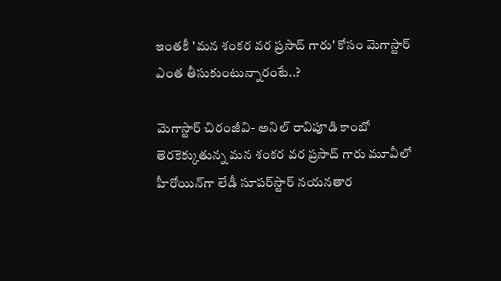ఇంతకీ 'మన శంకర వర ప్రసాద్ గారు' కోసం మెగాస్టార్ ఎంత తీసుకుంటున్నారంటే..?

మెగాస్టార్ చిరంజీవి- అనిల్ రావిపూడి కాంబో తెరకెక్కుతున్న మన శంకర వర ప్రసాద్ గారు మూవీలో హీరోయిన్‌గా లేడీ సూపర్‌స్టార్ నయనతార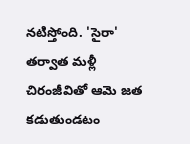నటిస్తోంది. 'సైరా' తర్వాత మళ్లీ చిరంజీవితో ఆమె జత కడుతుండటం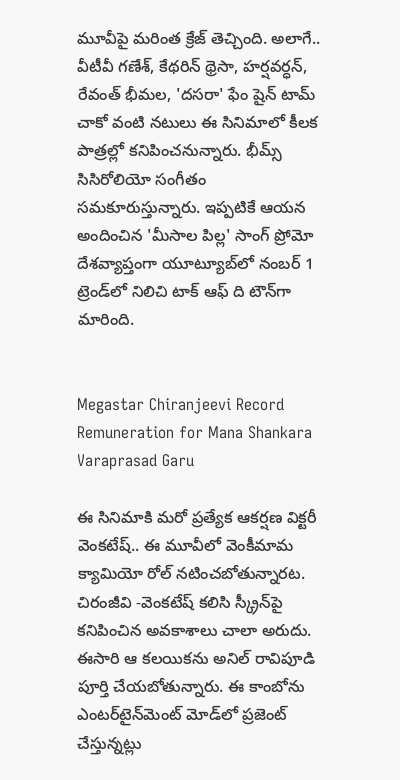మూవీపై మరింత క్రేజ్ తెచ్చింది. అలాగే.. వీటీవీ గణేశ్, కేథరిన్ థ్రెసా, హర్షవర్ధన్, రేవంత్ భీమల, 'దసరా' ఫేం షైన్ టామ్ చాకో వంటి నటులు ఈ సినిమాలో కీలక పాత్రల్లో కనిపించనున్నారు. భీమ్స్ సిసిరోలియో సంగీతం సమకూరుస్తున్నారు. ఇప్పటికే ఆయన అందించిన 'మీసాల పిల్ల' సాంగ్ ప్రోమో దేశవ్యాప్తంగా యూట్యూబ్‌లో నంబర్ 1 ట్రెండ్‌లో నిలిచి టాక్ ఆఫ్ ది టౌన్‌గా మారింది.


Megastar Chiranjeevi Record Remuneration for Mana Shankara Varaprasad Garu

ఈ సినిమాకి మరో ప్రత్యేక ఆకర్షణ విక్టరీ వెంకటేష్.. ఈ మూవీలో వెంకీమామ క్యామియో రోల్ నటించబోతున్నారట. చిరంజీవి -వెంకటేష్ కలిసి స్క్రీన్‌పై కనిపించిన అవకాశాలు చాలా అరుదు. ఈసారి ఆ కలయికను అనిల్ రావిపూడి పూర్తి చేయబోతున్నారు. ఈ కాంబోను ఎంటర్‌టైన్‌మెంట్ మోడ్‌లో ప్రజెంట్ చేస్తున్నట్లు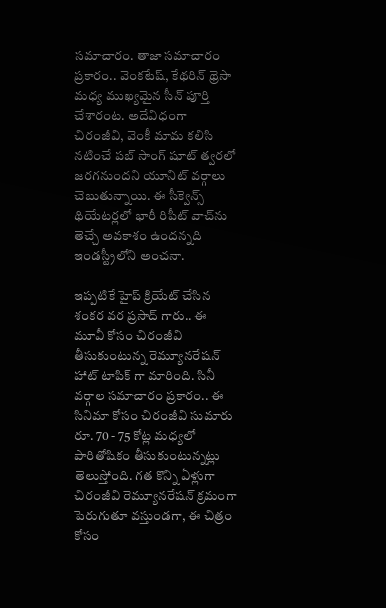సమాచారం. తాజా సమాచారం ప్రకారం.. వెంకటేష్, కేథరిన్ థ్రెసా మధ్య ముఖ్యమైన సీన్ పూర్తి చేశారంట. అదేవిధంగా చిరంజీవి, వెంకీ మామ కలిసి నటించే పబ్ సాంగ్ షూట్ త్వరలో జరగనుందని యూనిట్ వర్గాలు చెబుతున్నాయి. ఈ సీక్వెన్స్ థియేటర్లలో భారీ రిపీట్ వాచ్‌ను తెచ్చే అవకాశం ఉందన్నది ఇండస్ట్రీలోని అంచనా.

ఇప్పటికే హైప్ క్రియేట్ చేసిన శంకర వర ప్రసాద్ గారు.. ఈ మూవీ కోసం చిరంజీవి తీసుకుంటున్న రెమ్యూనరేషన్ హాట్ టాపిక్ గా మారింది. సినీ వర్గాల సమాచారం ప్రకారం.. ఈ సినిమా కోసం చిరంజీవి సుమారు రూ. 70 - 75 కోట్ల మధ్యలో పారితోషికం తీసుకుంటున్నట్లు తెలుస్తోంది. గత కొన్ని ఏళ్లుగా చిరంజీవి రెమ్యూనరేషన్ క్రమంగా పెరుగుతూ వస్తుండగా, ఈ చిత్రం కోసం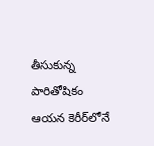తీసుకున్న పారితోషికం ఆయన కెరీర్‌లోనే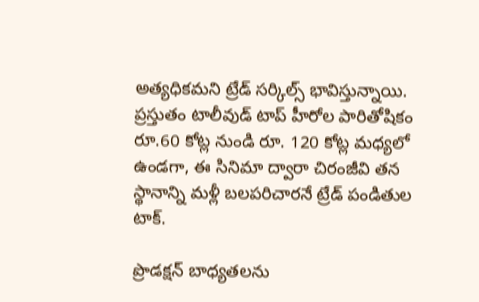అత్యధికమని ట్రేడ్ సర్కిల్స్ భావిస్తున్నాయి. ప్రస్తుతం టాలీవుడ్ టాప్ హీరోల పారితోషికం రూ.60 కోట్ల నుండి రూ. 120 కోట్ల మధ్యలో ఉండగా, ఈ సినిమా ద్వారా చిరంజీవి తన స్థానాన్ని మళ్లీ బలపరిచారనే ట్రేడ్ పండితుల టాక్.

ప్రొడక్షన్ బాధ్యతలను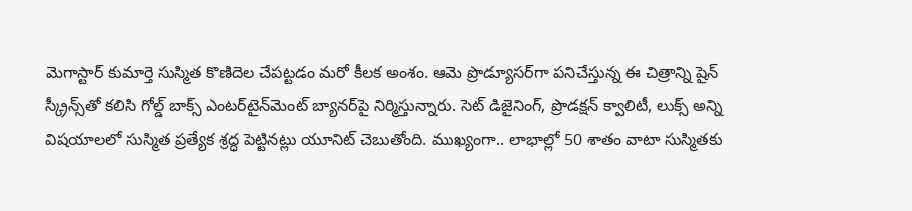మెగాస్టార్ కుమార్తె సుస్మిత కొణిదెల చేపట్టడం మరో కీలక అంశం. ఆమె ప్రొడ్యూసర్‌గా పనిచేస్తున్న ఈ చిత్రాన్ని షైన్ స్క్రీన్స్‌తో కలిసి గోల్డ్ బాక్స్ ఎంటర్‌టైన్‌మెంట్ బ్యానర్‌పై నిర్మిస్తున్నారు. సెట్ డిజైనింగ్‌, ప్రొడక్షన్ క్వాలిటీ, లుక్స్ అన్ని విషయాలలో సుస్మిత ప్రత్యేక శ్రద్ధ పెట్టినట్లు యూనిట్ చెబుతోంది. ముఖ్యంగా.. లాభాల్లో 50 శాతం వాటా సుస్మితకు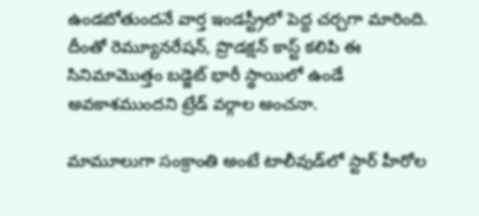ఉండబోతుందనే వార్త ఇండస్ట్రీలో పెద్ద చర్చగా మారింది. దీంతో రెమ్యూనరేషన్, ప్రొడక్షన్ కాస్ట్ కలిపి ఈ సినిమామొత్తం బడ్జెట్ భారీ స్థాయిలో ఉండే అవకాశముందని ట్రేడ్ వర్గాల అంచనా.

మామూలుగా సంక్రాంతి అంటే టాలీవుడ్‌లో స్టార్ హీరోల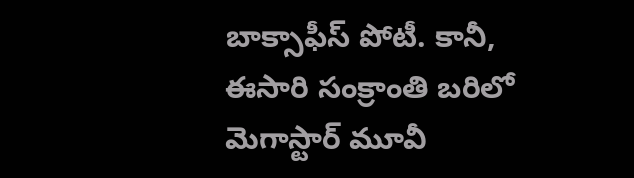బాక్సాఫీస్ పోటీ. కానీ, ఈసారి సంక్రాంతి బరిలో మెగాస్టార్ మూవీ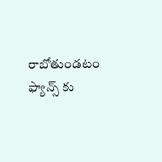రాబోతుండటం ఫ్యాన్స్ కు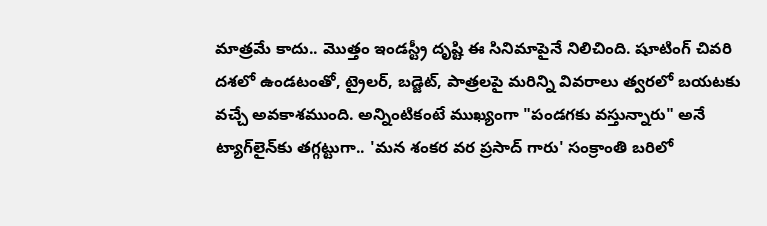మాత్రమే కాదు.. మొత్తం ఇండస్ట్రీ దృష్టి ఈ సినిమాపైనే నిలిచింది. షూటింగ్ చివరి దశలో ఉండటంతో, ట్రైలర్, బడ్జెట్, పాత్రలపై మరిన్ని వివరాలు త్వరలో బయటకు వచ్చే అవకాశముంది. అన్నింటికంటే ముఖ్యంగా "పండగకు వస్తున్నారు" అనే ట్యాగ్‌లైన్‌కు తగ్గట్టుగా.. 'మన శంకర వర ప్రసాద్ గారు' సంక్రాంతి బరిలో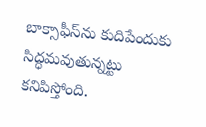బాక్సాఫీస్‌ను కుదిపేందుకు సిద్ధమవుతున్నట్టు కనిపిస్తోంది.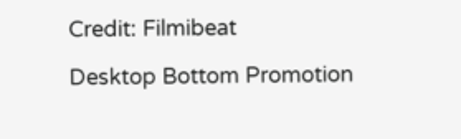Credit: Filmibeat

Desktop Bottom Promotion